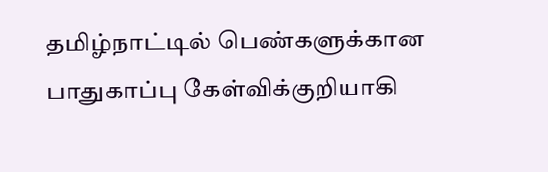தமிழ்நாட்டில் பெண்களுக்கான பாதுகாப்பு கேள்விக்குறியாகி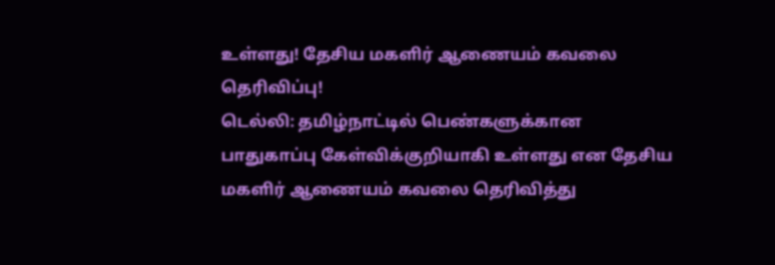உள்ளது! தேசிய மகளிர் ஆணையம் கவலை தெரிவிப்பு!
டெல்லி: தமிழ்நாட்டில் பெண்களுக்கான பாதுகாப்பு கேள்விக்குறியாகி உள்ளது என தேசிய மகளிர் ஆணையம் கவலை தெரிவித்து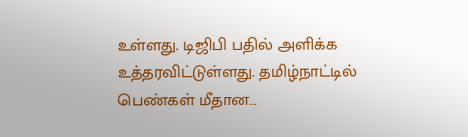உள்ளது. டிஜிபி பதில் அளிக்க உத்தரவிட்டுள்ளது. தமிழ்நாட்டில் பெண்கள் மீதான…